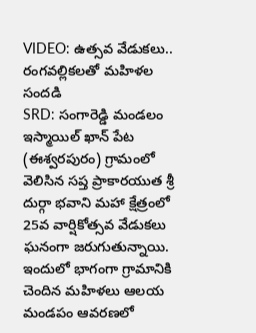VIDEO: ఉత్సవ వేడుకలు.. రంగవల్లికలతో మహిళల సందడి
SRD: సంగారెడ్డి మండలం ఇస్మాయిల్ ఖాన్ పేట (ఈశ్వరపురం) గ్రామంలో వెలిసిన సప్త ప్రాకారయుత శ్రీ దుర్గా భవాని మహా క్షేత్రంలో 25వ వార్షికోత్సవ వేడుకలు ఘనంగా జరుగుతున్నాయి. ఇందులో భాగంగా గ్రామానికి చెందిన మహిళలు ఆలయ మండపం ఆవరణలో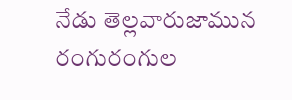నేడు తెల్లవారుజామున రంగురంగుల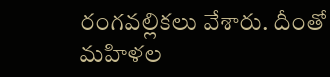రంగవల్లికలు వేశారు. దీంతో మహిళల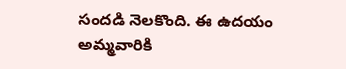సందడి నెలకొంది. ఈ ఉదయం అమ్మవారికి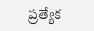ప్రత్యేక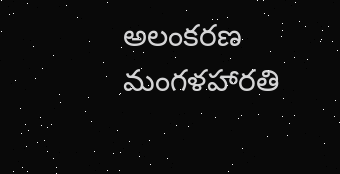అలంకరణ మంగళహారతి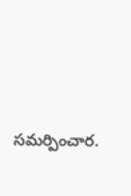సమర్పించార.